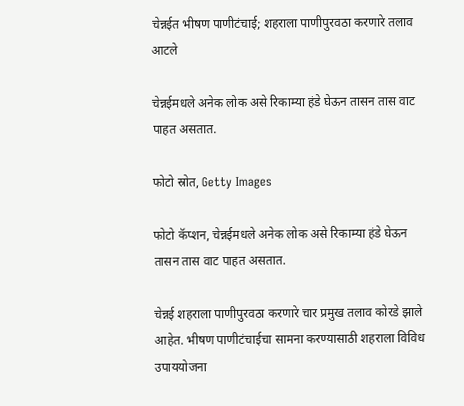चेन्नईत भीषण पाणीटंचाई; शहराला पाणीपुरवठा करणारे तलाव आटले

चेन्नईमधले अनेक लोक असे रिकाम्या हंडे घेऊन तासन तास वाट पाहत असतात.

फोटो स्रोत, Getty Images

फोटो कॅप्शन, चेन्नईमधले अनेक लोक असे रिकाम्या हंडे घेऊन तासन तास वाट पाहत असतात.

चेन्नई शहराला पाणीपुरवठा करणारे चार प्रमुख तलाव कोरडे झाले आहेत. भीषण पाणीटंचाईचा सामना करण्यासाठी शहराला विविध उपाययोजना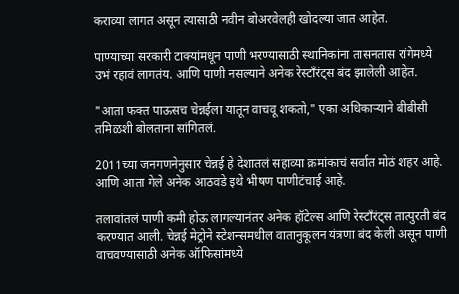कराव्या लागत असून त्यासाठी नवीन बोअरवेलही खोदल्या जात आहेत.

पाण्याच्या सरकारी टाक्यांमधून पाणी भरण्यासाठी स्थानिकांना तासनतास रांगेमध्ये उभं रहावं लागतंय. आणि पाणी नसल्याने अनेक रेस्टाँरंट्स बंद झालेली आहेत.

"आता फक्त पाऊसच चेन्नईला यातून वाचवू शकतो," एका अधिकाऱ्याने बीबीसी तमिळशी बोलताना सांगितलं.

2011च्या जनगणनेनुसार चेन्नई हे देशातलं सहाव्या क्रमांकाचं सर्वात मोठं शहर आहे. आणि आता गेले अनेक आठवडे इथे भीषण पाणीटंचाई आहे.

तलावांतलं पाणी कमी होऊ लागल्यानंतर अनेक हॉटेल्स आणि रेस्टाँरंट्स तात्पुरती बंद करण्यात आली. चेन्नई मेट्रोने स्टेशन्समधील वातानुकूलन यंत्रणा बंद केली असून पाणी वाचवण्यासाठी अनेक ऑफिसांमध्ये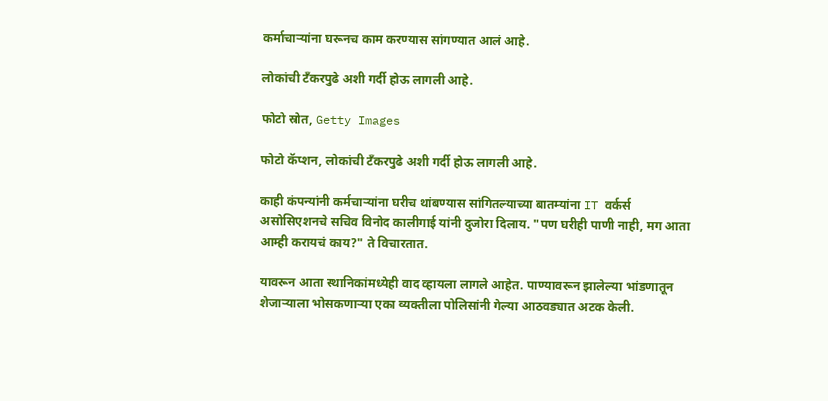कर्माचाऱ्यांना घरूनच काम करण्यास सांगण्यात आलं आहे.

लोकांची टँकरपुढे अशी गर्दी होऊ लागली आहे.

फोटो स्रोत, Getty Images

फोटो कॅप्शन, लोकांची टँकरपुढे अशी गर्दी होऊ लागली आहे.

काही कंपन्यांनी कर्मचाऱ्यांना घरीच थांबण्यास सांगितल्याच्या बातम्यांना IT वर्कर्स असोसिएशनचे सचिव विनोद कालीगाई यांनी दुजोरा दिलाय. "पण घरीही पाणी नाही, मग आता आम्ही करायचं काय?" ते विचारतात.

यावरून आता स्थानिकांमध्येही वाद व्हायला लागले आहेत. पाण्यावरून झालेल्या भांडणातून शेजाऱ्याला भोसकणाऱ्या एका व्यक्तीला पोलिसांनी गेल्या आठवड्यात अटक केली.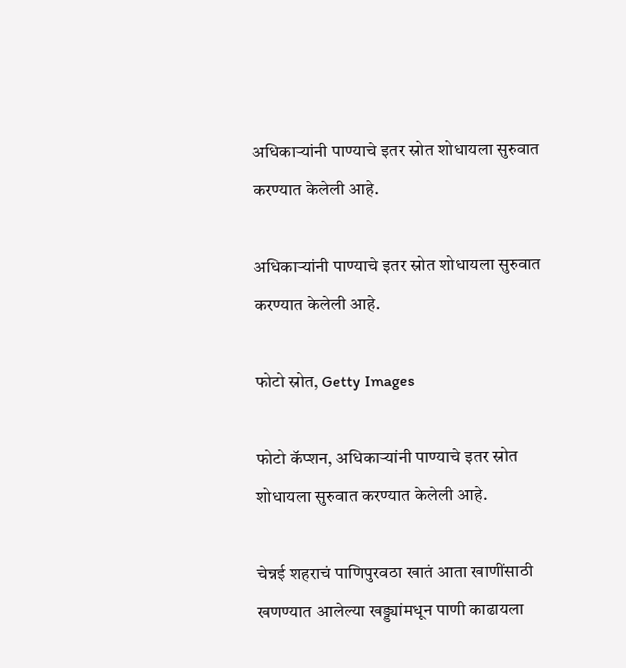अधिकाऱ्यांनी पाण्याचे इतर स्रोत शोधायला सुरुवात करण्यात केलेली आहे.

अधिकाऱ्यांनी पाण्याचे इतर स्रोत शोधायला सुरुवात करण्यात केलेली आहे.

फोटो स्रोत, Getty Images

फोटो कॅप्शन, अधिकाऱ्यांनी पाण्याचे इतर स्रोत शोधायला सुरुवात करण्यात केलेली आहे.

चेन्नई शहराचं पाणिपुरवठा खातं आता खाणींसाठी खणण्यात आलेल्या खड्ड्यांमधून पाणी काढायला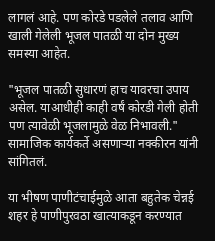लागलं आहे. पण कोरडे पडलेले तलाव आणि खाली गेलेली भूजल पातळी या दोन मुख्य समस्या आहेत.

"भूजल पातळी सुधारणं हाच यावरचा उपाय असेल. याआधीही काही वर्षं कोरडी गेली होती पण त्यावेळी भूजलामुळे वेळ निभावली." सामाजिक कार्यकर्ते असणाऱ्या नक्कीरन यांनी सांगितलं.

या भीषण पाणीटंचाईमुळे आता बहुतेक चेन्नई शहर हे पाणीपुरवठा खात्याकडून करण्यात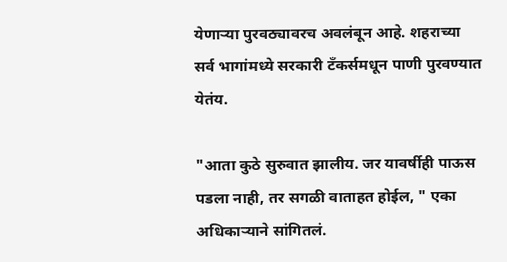येणाऱ्या पुरवठ्यावरच अवलंबून आहे. शहराच्या सर्व भागांमध्ये सरकारी टँकर्समधून पाणी पुरवण्यात येतंय.

"आता कुठे सुरुवात झालीय. जर यावर्षीही पाऊस पडला नाही, तर सगळी वाताहत होईल, " एका अधिकाऱ्याने सांगितलं.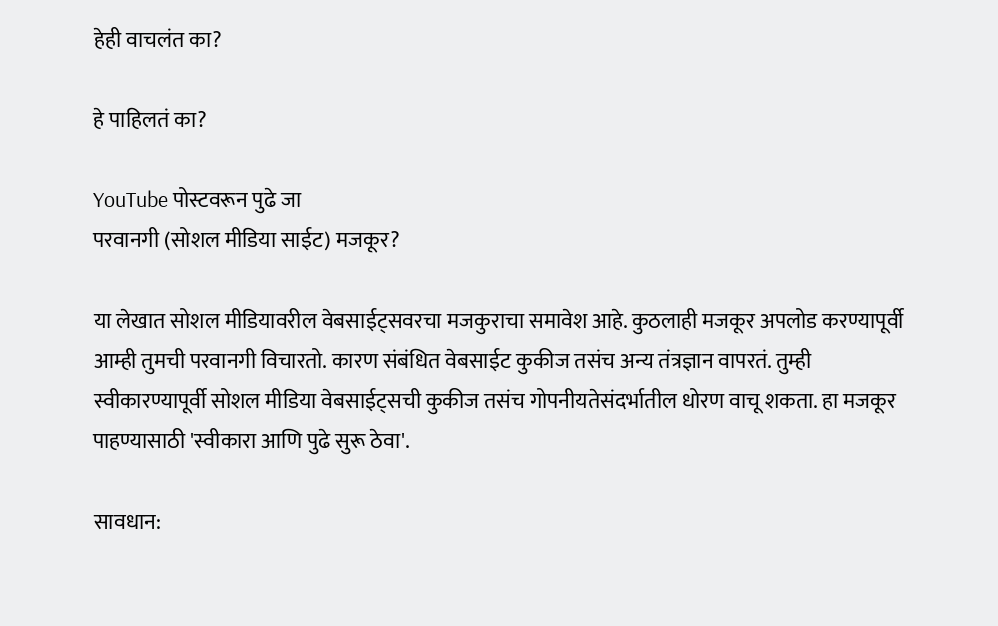हेही वाचलंत का?

हे पाहिलतं का?

YouTube पोस्टवरून पुढे जा
परवानगी (सोशल मीडिया साईट) मजकूर?

या लेखात सोशल मीडियावरील वेबसाईट्सवरचा मजकुराचा समावेश आहे. कुठलाही मजकूर अपलोड करण्यापूर्वी आम्ही तुमची परवानगी विचारतो. कारण संबंधित वेबसाईट कुकीज तसंच अन्य तंत्रज्ञान वापरतं. तुम्ही स्वीकारण्यापूर्वी सोशल मीडिया वेबसाईट्सची कुकीज तसंच गोपनीयतेसंदर्भातील धोरण वाचू शकता. हा मजकूर पाहण्यासाठी 'स्वीकारा आणि पुढे सुरू ठेवा'.

सावधान: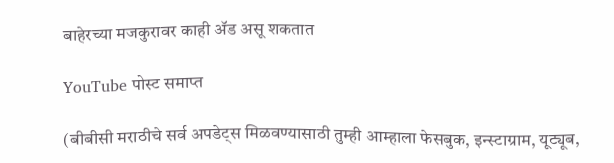बाहेरच्या मजकुरावर काही ॲड असू शकतात

YouTube पोस्ट समाप्त

(बीबीसी मराठीचे सर्व अपडेट्स मिळवण्यासाठी तुम्ही आम्हाला फेसबुक, इन्स्टाग्राम, यूट्यूब,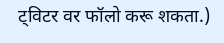ट्विटर वर फॉलो करू शकता.)